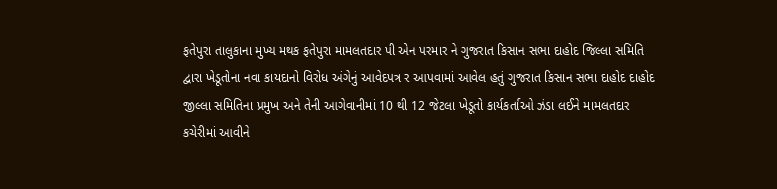ફતેપુરા તાલુકાના મુખ્ય મથક ફતેપુરા મામલતદાર પી એન પરમાર ને ગુજરાત કિસાન સભા દાહોદ જિલ્લા સમિતિ દ્વારા ખેડૂતોના નવા કાયદાનો વિરોધ અંગેનું આવેદપત્ર ર આપવામાં આવેલ હતું ગુજરાત કિસાન સભા દાહોદ દાહોદ જીલ્લા સમિતિના પ્રમુખ અને તેની આગેવાનીમાં 10 થી 12 જેટલા ખેડૂતો કાર્યકર્તાઓ ઝંડા લઈને મામલતદાર કચેરીમાં આવીને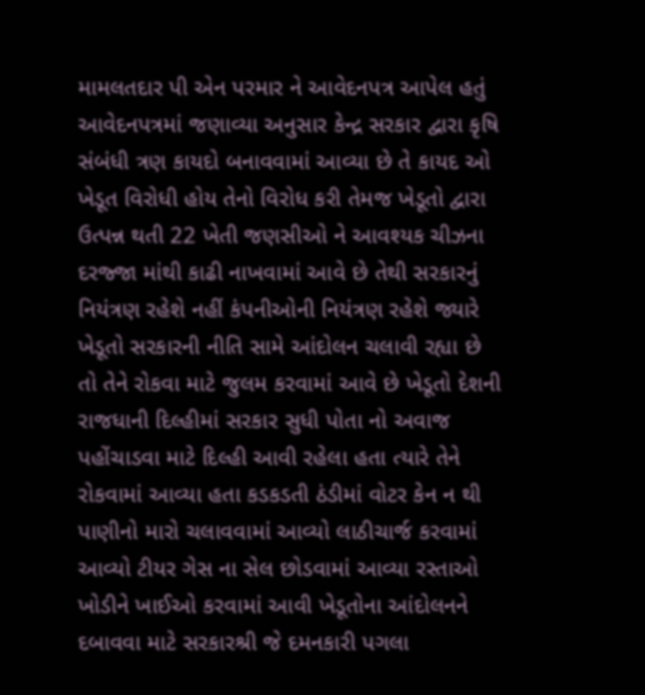મામલતદાર પી એન પરમાર ને આવેદનપત્ર આપેલ હતું આવેદનપત્રમાં જણાવ્યા અનુસાર કેન્દ્ર સરકાર દ્વારા કૃષિ સંબંધી ત્રણ કાયદો બનાવવામાં આવ્યા છે તે કાયદ ઓ ખેડૂત વિરોધી હોય તેનો વિરોધ કરી તેમજ ખેડૂતો દ્વારા ઉત્પન્ન થતી 22 ખેતી જણસીઓ ને આવશ્યક ચીઝના દરજ્જા માંથી કાઢી નાખવામાં આવે છે તેથી સરકારનું નિયંત્રણ રહેશે નહીં કંપનીઓની નિયંત્રણ રહેશે જ્યારે ખેડૂતો સરકારની નીતિ સામે આંદોલન ચલાવી રહ્યા છે તો તેને રોકવા માટે જુલમ કરવામાં આવે છે ખેડૂતો દેશની રાજધાની દિલ્હીમાં સરકાર સુધી પોતા નો અવાજ પહોંચાડવા માટે દિલ્હી આવી રહેલા હતા ત્યારે તેને રોકવામાં આવ્યા હતા કડકડતી ઠંડીમાં વોટર કેન ન થી પાણીનો મારો ચલાવવામાં આવ્યો લાઠીચાર્જ કરવામાં આવ્યો ટીયર ગેસ ના સેલ છોડવામાં આવ્યા રસ્તાઓ ખોડીને ખાઈઓ કરવામાં આવી ખેડૂતોના આંદોલનને દબાવવા માટે સરકારશ્રી જે દમનકારી પગલા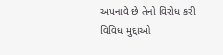અપનાવે છે તેનો વિરોધ કરી વિવિધ મુદ્દાઓ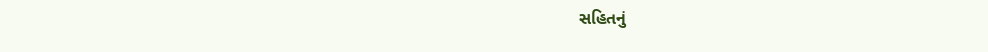સહિતનું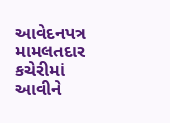આવેદનપત્ર મામલતદાર કચેરીમાં આવીને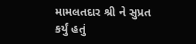મામલતદાર શ્રી ને સુપ્રત કર્યું હતું